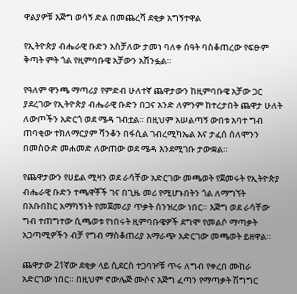ዋልያዎቹ እጅግ ወሳኝ ድል በመጨረሻ ደቂቃ አግኝተዋል

የኢትዮጵያ ብሔራዊ ቡድን አስቻለው ታመነ ባለቀ ሰዓት ባስቆጠረው የፍፁም ቅጣት ምት ጎል የዚምባቡዌ አቻውን አሸንፏል።

የዓለም ዋንጫ ማጣሪያ የምድብ ሁለተኛ ጨዋታውን ከዚምባቡዌ አቻው ጋር ያደረገው የኢትዮጵያ ብሔራዊ ቡድን በጋና አንድ ለምንም ከተረታበት ጨዋታ ሁለት ለውጦችን አድርጎ ወደ ሜዳ ገብቷል። በዚህም አሠልጣኝ ውበቱ አባተ ግብ ጠባቂው ተክለማርያም ሻንቆን በፋሲል ገብረሚካኤል እና ታፈሰ ሰለሞንን በመስዑድ መሐመድ ለውጠው ወደ ሜዳ እንደሚገቡ ታውቋል።

የጨዋታውን የሀይል ሚዛን ወደ ራሳቸው አድርገው መጫወት የጀመሩት የኢትዮጵያ ብሔራዊ ቡድን ተጫዋቾች ገና በጊዜ መሪ የሚሆኑበትን ጎል ለማግኘት በአቡበከር አማካኝነት የመጀመሪያ ጥቃት ሰንዝረው ነበር። እጅግ ወደ ራሳቸው ግብ ተጠግተው ሲጫወቱ የነበሩት ዚምባቡዌዎች ደግሞ የመልሶ ማጣቃት አጋጣሚዎችን ብቻ የግብ ማስቆጠሪያ አማራጭ አድርገው መጫወት ይዘዋል።

ጨዋታው 21ኛው ደቂቃ ላይ ሲደርስ ተጋባዦቹ ጥሩ ለግብ የቀረበ ሙከራ አድርገው ነበር። በዚህም ኖውሌጅ ሙሶና እጅግ ፈጣን የማጣቃት ሽግግር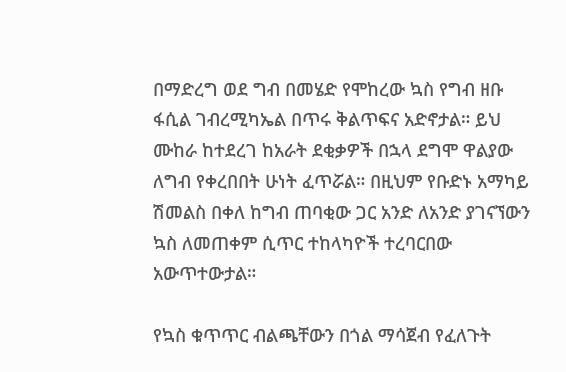በማድረግ ወደ ግብ በመሄድ የሞከረው ኳስ የግብ ዘቡ ፋሲል ገብረሚካኤል በጥሩ ቅልጥፍና አድኖታል። ይህ ሙከራ ከተደረገ ከአራት ደቂቃዎች በኋላ ደግሞ ዋልያው ለግብ የቀረበበት ሁነት ፈጥሯል። በዚህም የቡድኑ አማካይ ሽመልስ በቀለ ከግብ ጠባቂው ጋር አንድ ለአንድ ያገናኘውን ኳስ ለመጠቀም ሲጥር ተከላካዮች ተረባርበው አውጥተውታል።

የኳስ ቁጥጥር ብልጫቸውን በጎል ማሳጀብ የፈለጉት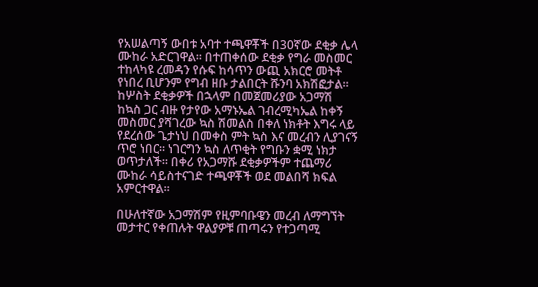የአሠልጣኝ ውበቱ አባተ ተጫዋቾች በ30ኛው ደቂቃ ሌላ ሙከራ አድርገዋል። በተጠቀሰው ደቂቃ የግራ መስመር ተከላካዩ ረመዳን የሱፍ ከሳጥን ውጪ አክርሮ መትቶ የነበረ ቢሆንም የግብ ዘቡ ታልበርት ሹንባ አክሽፎታል። ከሦስት ደቂቃዎች በኋላም በመጀመሪያው አጋማሽ ከኳስ ጋር ብዙ የታየው አማኑኤል ገብረሚካኤል ከቀኝ መስመር ያሻገረው ኳስ ሽመልስ በቀለ ነክቶት እግሩ ላይ የደረሰው ጌታነህ በመቀስ ምት ኳስ እና መረብን ሊያገናኝ ጥሮ ነበር። ነገርግን ኳስ ለጥቂት የግቡን ቋሚ ነክታ ወጥታለች። በቀሪ የአጋማሹ ደቂቃዎችም ተጨማሪ ሙከራ ሳይስተናገድ ተጫዋቾች ወደ መልበሻ ክፍል አምርተዋል።

በሁለተኛው አጋማሽም የዚምባቡዌን መረብ ለማግኘት መታተር የቀጠሉት ዋልያዎቹ ጠጣሩን የተጋጣሚ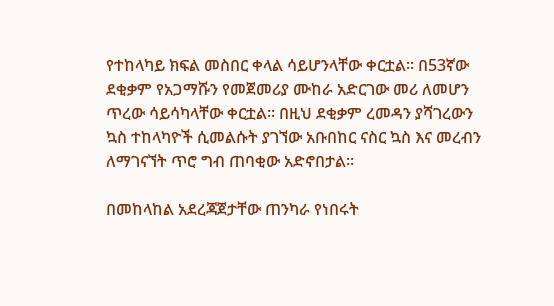የተከላካይ ክፍል መስበር ቀላል ሳይሆንላቸው ቀርቷል። በ53ኛው ደቂቃም የአጋማሹን የመጀመሪያ ሙከራ አድርገው መሪ ለመሆን ጥረው ሳይሳካላቸው ቀርቷል። በዚህ ደቂቃም ረመዳን ያሻገረውን ኳስ ተከላካዮች ሲመልሱት ያገኘው አቡበከር ናስር ኳስ እና መረብን ለማገናኘት ጥሮ ግብ ጠባቂው አድኖበታል።

በመከላከል አደረጃጀታቸው ጠንካራ የነበሩት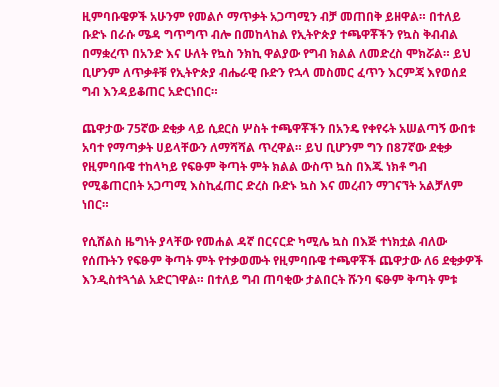ዚምባቡዌዎች አሁንም የመልሶ ማጥቃት አጋጣሚን ብቻ መጠበቅ ይዘዋል። በተለይ ቡድኑ በራሱ ሜዳ ግጥግጥ ብሎ በመከላከል የኢትዮጵያ ተጫዋቾችን የኳስ ቅብብል በማቋረጥ በአንድ እና ሁለት የኳስ ንክኪ ዋልያው የግብ ክልል ለመድረስ ሞክሯል። ይህ ቢሆንም ለጥቃቶቹ የኢትዮጵያ ብሔራዊ ቡድን የኋላ መስመር ፈጥን እርምጃ እየወሰደ ግብ እንዳይቆጠር አድርነበር።

ጨዋታው 75ኛው ደቂቃ ላይ ሲደርስ ሦስት ተጫዋቾችን በአንዴ የቀየሩት አሠልጣኝ ውበቱ አባተ የማጣቃት ሀይላቸውን ለማሻሻል ጥረዋል። ይህ ቢሆንም ግን በ87ኛው ደቂቃ የዚምባቡዌ ተከላካይ የፍፁም ቅጣት ምት ክልል ውስጥ ኳስ በእጁ ነክቶ ግብ የሚቆጠርበት አጋጣሚ እስኪፈጠር ድረስ ቡድኑ ኳስ እና መረብን ማገናኘት አልቻለም ነበር።

የሲሸልስ ዜግነት ያላቸው የመሐል ዳኛ በርናርድ ካሚሌ ኳስ በእጅ ተነክቷል ብለው የሰጡትን የፍፁም ቅጣት ምት የተቃወሙት የዚምባቡዌ ተጫዋቾች ጨዋታው ለ6 ደቂቃዎች እንዲስተጓጎል አድርገዋል። በተለይ ግብ ጠባቂው ታልበርት ሹንባ ፍፁም ቅጣት ምቱ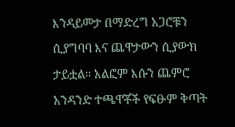እንዳይመታ በማድረግ አጋሮቹን ሲያግባባ እና ጨዋታውን ሲያውክ ታይቷል። አልፎም እሱን ጨምሮ አንዳንድ ተጫዋቾች የፍፁም ቅጣት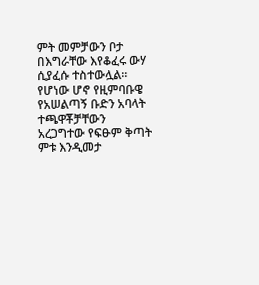ምት መምቻውን ቦታ በእግራቸው እየቆፈሩ ውሃ ሲያፈሱ ተስተውሏል። የሆነው ሆኖ የዚምባቡዌ የአሠልጣኝ ቡድን አባላት ተጫዋቾቻቸውን አረጋግተው የፍፁም ቅጣት ምቱ እንዲመታ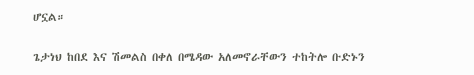ሆኗል።

ጌታነህ ከበደ እና ሽመልስ በቀለ በሜዳው አለመኖራቸውን ተከትሎ ቡድኑን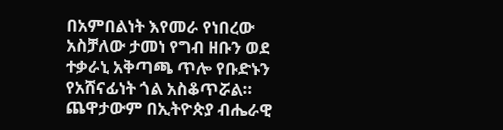በአምበልነት እየመራ የነበረው አስቻለው ታመነ የግብ ዘቡን ወደ ተቃራኒ አቅጣጫ ጥሎ የቡድኑን የአሸናፊነት ጎል አስቆጥሯል። ጨዋታውም በኢትዮጵያ ብሔራዊ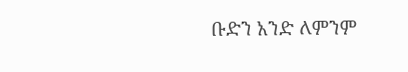ቡድን አንድ ለምንም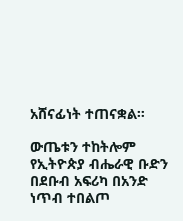አሸናፊነት ተጠናቋል።

ውጤቱን ተከትሎም የኢትዮጵያ ብሔራዊ ቡድን በደቡብ አፍሪካ በአንድ ነጥብ ተበልጦ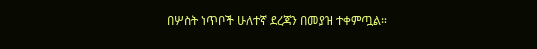በሦስት ነጥቦች ሁለተኛ ደረጃን በመያዝ ተቀምጧል።